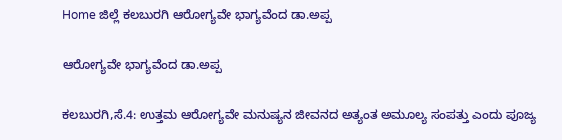Home ಜಿಲ್ಲೆ ಕಲಬುರಗಿ ಆರೋಗ್ಯವೇ ಭಾಗ್ಯವೆಂದ ಡಾ.ಅಪ್ಪ

ಆರೋಗ್ಯವೇ ಭಾಗ್ಯವೆಂದ ಡಾ.ಅಪ್ಪ

ಕಲಬುರಗಿ,ಸೆ.4: ಉತ್ತಮ ಆರೋಗ್ಯವೇ ಮನುಷ್ಯನ ಜೀವನದ ಅತ್ಯಂತ ಅಮೂಲ್ಯ ಸಂಪತ್ತು ಎಂದು ಪೂಜ್ಯ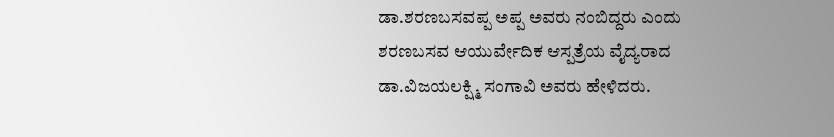ಡಾ.ಶರಣಬಸವಪ್ಪ ಅಪ್ಪ ಅವರು ನಂಬಿದ್ದರು ಎಂದು ಶರಣಬಸವ ಆಯುರ್ವೇದಿಕ ಆಸ್ಪತ್ರೆಯ ವೈದ್ಯರಾದ ಡಾ.ವಿಜಯಲಕ್ಷ್ಮಿ ಸಂಗಾವಿ ಅವರು ಹೇಳಿದರು.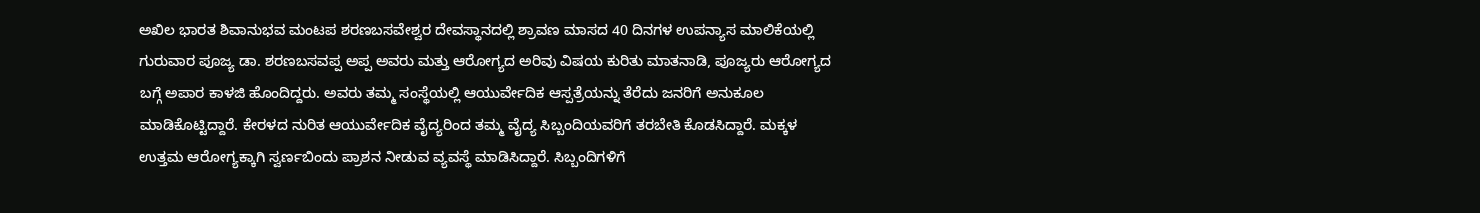ಅಖಿಲ ಭಾರತ ಶಿವಾನುಭವ ಮಂಟಪ ಶರಣಬಸವೇಶ್ವರ ದೇವಸ್ಥಾನದಲ್ಲಿ ಶ್ರಾವಣ ಮಾಸದ 40 ದಿನಗಳ ಉಪನ್ಯಾಸ ಮಾಲಿಕೆಯಲ್ಲಿ ಗುರುವಾರ ಪೂಜ್ಯ ಡಾ. ಶರಣಬಸವಪ್ಪ ಅಪ್ಪ ಅವರು ಮತ್ತು ಆರೋಗ್ಯದ ಅರಿವು ವಿಷಯ ಕುರಿತು ಮಾತನಾಡಿ, ಪೂಜ್ಯರು ಆರೋಗ್ಯದ ಬಗ್ಗೆ ಅಪಾರ ಕಾಳಜಿ ಹೊಂದಿದ್ದರು. ಅವರು ತಮ್ಮ ಸಂಸ್ಥೆಯಲ್ಲಿ ಆಯುರ್ವೇದಿಕ ಆಸ್ಪತ್ರೆಯನ್ನು ತೆರೆದು ಜನರಿಗೆ ಅನುಕೂಲ ಮಾಡಿಕೊಟ್ಟಿದ್ದಾರೆ. ಕೇರಳದ ನುರಿತ ಆಯುರ್ವೇದಿಕ ವೈದ್ಯರಿಂದ ತಮ್ಮ ವೈದ್ಯ ಸಿಬ್ಬಂದಿಯವರಿಗೆ ತರಬೇತಿ ಕೊಡಸಿದ್ದಾರೆ. ಮಕ್ಕಳ ಉತ್ತಮ ಆರೋಗ್ಯಕ್ಕಾಗಿ ಸ್ವರ್ಣಬಿಂದು ಪ್ರಾಶನ ನೀಡುವ ವ್ಯವಸ್ಥೆ ಮಾಡಿಸಿದ್ದಾರೆ. ಸಿಬ್ಬಂದಿಗಳಿಗೆ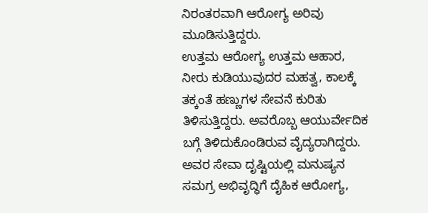ನಿರಂತರವಾಗಿ ಆರೋಗ್ಯ ಅರಿವು ಮೂಡಿಸುತ್ತಿದ್ದರು.
ಉತ್ತಮ ಆರೋಗ್ಯ ಉತ್ತಮ ಆಹಾರ, ನೀರು ಕುಡಿಯುವುದರ ಮಹತ್ವ, ಕಾಲಕ್ಕೆ ತಕ್ಕಂತೆ ಹಣ್ಣುಗಳ ಸೇವನೆ ಕುರಿತು ತಿಳಿಸುತ್ತಿದ್ದರು. ಅವರೊಬ್ಬ ಆಯುರ್ವೇದಿಕ ಬಗ್ಗೆ ತಿಳಿದುಕೊಂಡಿರುವ ವೈದ್ಯರಾಗಿದ್ದರು.
ಅವರ ಸೇವಾ ದೃಷ್ಟಿಯಲ್ಲಿ ಮನುಷ್ಯನ ಸಮಗ್ರ ಅಭಿವೃದ್ಧಿಗೆ ದೈಹಿಕ ಆರೋಗ್ಯ,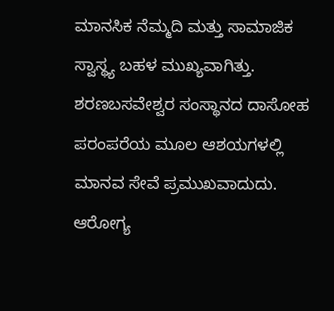ಮಾನಸಿಕ ನೆಮ್ಮದಿ ಮತ್ತು ಸಾಮಾಜಿಕ ಸ್ವಾಸ್ಥ್ಯ ಬಹಳ ಮುಖ್ಯವಾಗಿತ್ತು.
ಶರಣಬಸವೇಶ್ವರ ಸಂಸ್ಥಾನದ ದಾಸೋಹ ಪರಂಪರೆಯ ಮೂಲ ಆಶಯಗಳಲ್ಲಿ ಮಾನವ ಸೇವೆ ಪ್ರಮುಖವಾದುದು. ಆರೋಗ್ಯ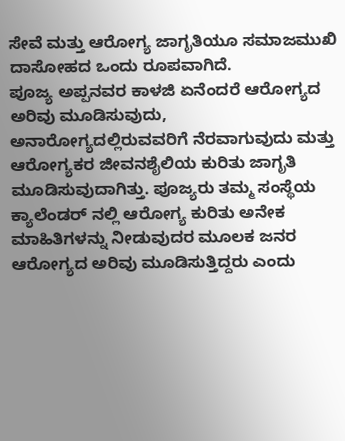ಸೇವೆ ಮತ್ತು ಆರೋಗ್ಯ ಜಾಗೃತಿಯೂ ಸಮಾಜಮುಖಿ ದಾಸೋಹದ ಒಂದು ರೂಪವಾಗಿದೆ.
ಪೂಜ್ಯ ಅಪ್ಪನವರ ಕಾಳಜಿ ಏನೆಂದರೆ ಆರೋಗ್ಯದ ಅರಿವು ಮೂಡಿಸುವುದು, ಅನಾರೋಗ್ಯದಲ್ಲಿರುವವರಿಗೆ ನೆರವಾಗುವುದು ಮತ್ತು ಆರೋಗ್ಯಕರ ಜೀವನಶೈಲಿಯ ಕುರಿತು ಜಾಗೃತಿ ಮೂಡಿಸುವುದಾಗಿತ್ತು. ಪೂಜ್ಯರು ತಮ್ಮ ಸಂಸ್ಥೆಯ ಕ್ಯಾಲೆಂಡರ್ ನಲ್ಲಿ ಆರೋಗ್ಯ ಕುರಿತು ಅನೇಕ ಮಾಹಿತಿಗಳನ್ನು ನೀಡುವುದರ ಮೂಲಕ ಜನರ ಆರೋಗ್ಯದ ಅರಿವು ಮೂಡಿಸುತ್ತಿದ್ದರು ಎಂದು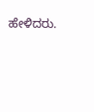ಹೇಳಿದರು.